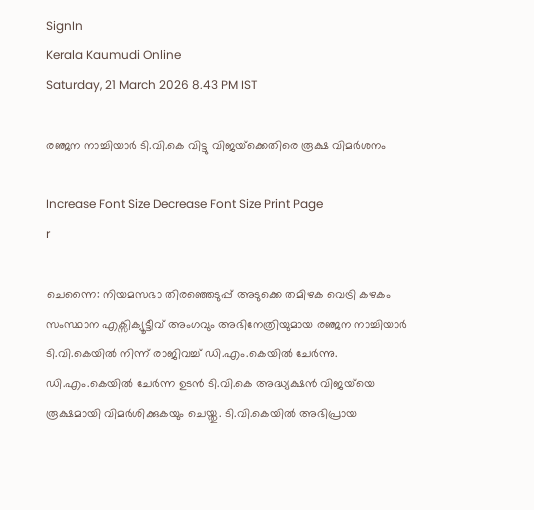SignIn
Kerala Kaumudi Online
Saturday, 21 March 2026 8.43 PM IST

രഞ്ജന നാച്ചിയാർ ടി.വി.കെ വിട്ടു വിജയ്‌ക്കെതിരെ രൂക്ഷ വിമർശനം

Increase Font Size Decrease Font Size Print Page
r

ചെന്നൈ: നിയമസഭാ തിരഞ്ഞെടുപ്പ് അടുക്കെ തമിഴക വെട്രി കഴകം സംസ്ഥാന എക്സിക്യൂട്ടീവ് അംഗവും അഭിനേത്രിയുമായ രഞ്ജന നാച്ചിയാർ ടി.വി.കെയിൽ നിന്ന് രാജിവച്ച് ഡി.എം.കെയിൽ ചേർന്നു. ഡി.എം.കെയിൽ ചേർന്ന ഉടൻ ടി.വി.കെ അദ്ധ്യക്ഷൻ വിജയ്‌യെ രൂക്ഷമായി വിമർശിക്കുകയും ചെയ്തു. ടി.വി.കെയിൽ അഭിപ്രായ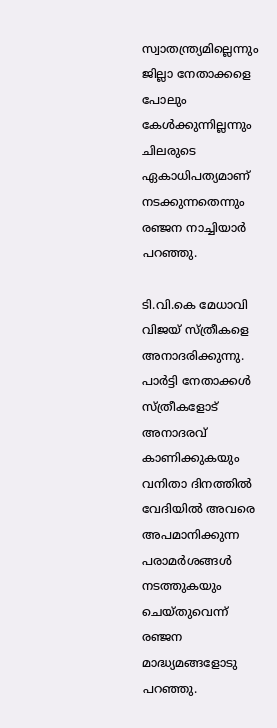സ്വാതന്ത്ര്യമില്ലെന്നും ജില്ലാ നേതാക്കളെ പോലും കേൾക്കുന്നില്ലന്നും ചിലരുടെ ഏകാധിപത്യമാണ് നടക്കുന്നതെന്നും രഞ്ജന നാച്ചിയാർ പറഞ്ഞു.

ടി.വി.കെ മേധാവി വിജയ് സ്ത്രീകളെ അനാദരിക്കുന്നു. പാർട്ടി നേതാക്കൾ സ്ത്രീകളോട് അനാദരവ് കാണിക്കുകയും വനിതാ ദിനത്തിൽ വേദിയിൽ അവരെ അപമാനിക്കുന്ന പരാമർശങ്ങൾ നടത്തുകയും ചെയ്തുവെന്ന് രഞ്ജന മാദ്ധ്യമങ്ങളോടു പറഞ്ഞു.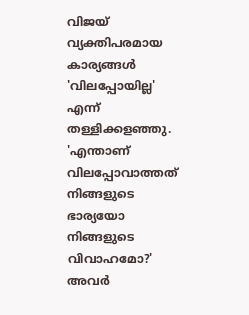വിജയ് വ്യക്തിപരമായ കാര്യങ്ങൾ 'വിലപ്പോയില്ല' എന്ന് തള്ളിക്കളഞ്ഞു. 'എന്താണ് വിലപ്പോവാത്തത് നിങ്ങളുടെ ഭാര്യയോ നിങ്ങളുടെ വിവാഹമോ?' അവർ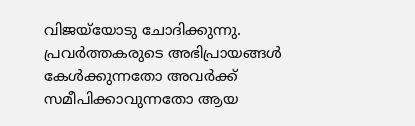വിജയ്‌യോടു ചോദിക്കുന്നു. പ്രവർത്തകരുടെ അഭിപ്രായങ്ങൾ കേൾക്കുന്നതോ അവർക്ക് സമീപിക്കാവുന്നതോ ആയ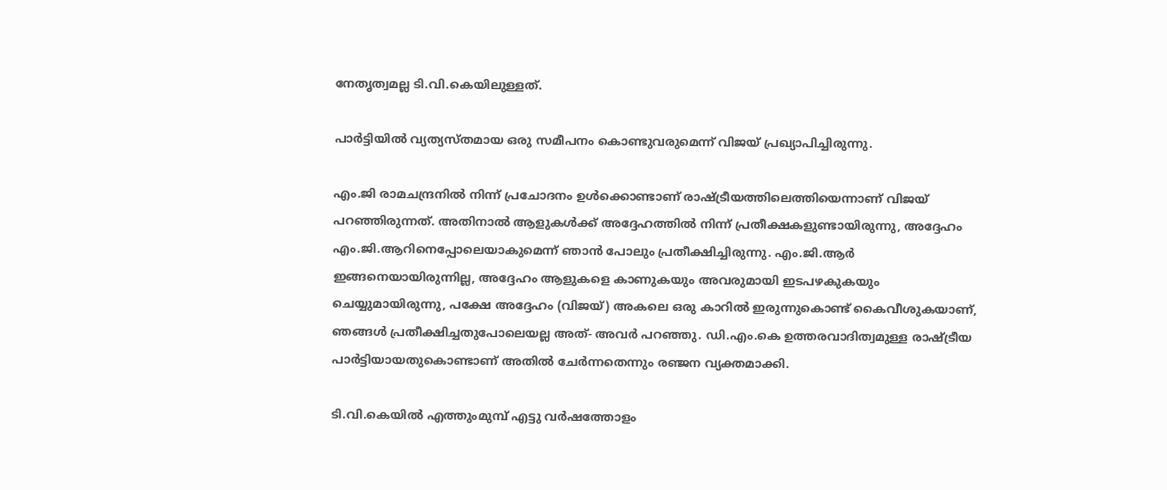നേതൃത്വമല്ല ടി.വി.കെയിലുള്ളത്.

പാർട്ടിയിൽ വ്യത്യസ്തമായ ഒരു സമീപനം കൊണ്ടുവരുമെന്ന് വിജയ് പ്രഖ്യാപിച്ചിരുന്നു.

എം.ജി രാമചന്ദ്രനിൽ നിന്ന് പ്രചോദനം ഉൾക്കൊണ്ടാണ് രാഷ്ട്രീയത്തിലെത്തിയെന്നാണ് വിജയ് പറഞ്ഞിരുന്നത്. അതിനാൽ ആളുകൾക്ക് അദ്ദേഹത്തിൽ നിന്ന് പ്രതീക്ഷകളുണ്ടായിരുന്നു, അദ്ദേഹം എം.ജി.ആറിനെപ്പോലെയാകുമെന്ന് ഞാൻ പോലും പ്രതീക്ഷിച്ചിരുന്നു. എം.ജി.ആർ ഇങ്ങനെയായിരുന്നില്ല, അദ്ദേഹം ആളുകളെ കാണുകയും അവരുമായി ഇടപഴകുകയും ചെയ്യുമായിരുന്നു, പക്ഷേ അദ്ദേഹം (വിജയ്) അകലെ ഒരു കാറിൽ ഇരുന്നുകൊണ്ട് കൈവീശുകയാണ്, ഞങ്ങൾ പ്രതീക്ഷിച്ചതുപോലെയല്ല അത്- അവർ പറഞ്ഞു. ഡി.എം.കെ ഉത്തരവാദിത്വമുള്ള രാഷ്ട്രീയ പാർട്ടിയായതുകൊണ്ടാണ് അതിൽ ചേർന്നതെന്നും രഞ്ജന വ്യക്തമാക്കി.

ടി.വി.കെയിൽ എത്തുംമുമ്പ് എട്ടു വർഷത്തോളം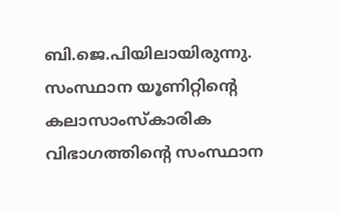ബി.ജെ.പിയിലായിരുന്നു. സംസ്ഥാന യൂണിറ്റിന്റെ കലാസാംസ്‌കാരിക വിഭാഗത്തിന്റെ സംസ്ഥാന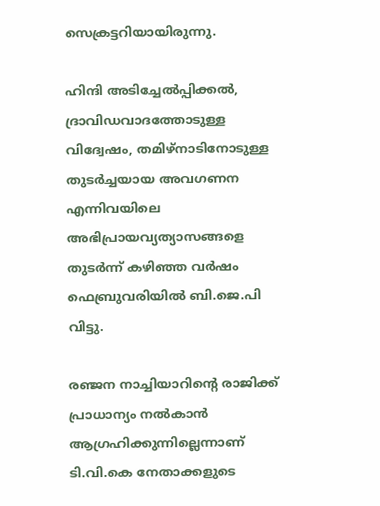സെക്രട്ടറിയായിരുന്നു.

ഹിന്ദി അടിച്ചേൽപ്പിക്കൽ, ദ്രാവിഡവാദത്തോടുള്ള വിദ്വേഷം, തമിഴ്നാടിനോടുള്ള തുടർച്ചയായ അവഗണന എന്നിവയിലെ അഭിപ്രായവ്യത്യാസങ്ങളെ തുടർന്ന് കഴിഞ്ഞ വർഷം ഫെബ്രുവരിയിൽ ബി.ജെ.പി വിട്ടു.

രഞ്ജന നാച്ചിയാറിന്റെ രാജിക്ക് പ്രാധാന്യം നൽകാൻ ആഗ്രഹിക്കുന്നില്ലെന്നാണ് ടി.വി.കെ നേതാക്കളുടെ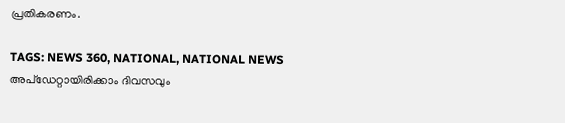പ്രതികരണം.

TAGS: NEWS 360, NATIONAL, NATIONAL NEWS
അപ്ഡേറ്റായിരിക്കാം ദിവസവും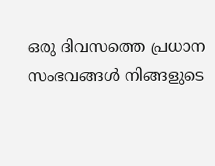ഒരു ദിവസത്തെ പ്രധാന സംഭവങ്ങൾ നിങ്ങളുടെ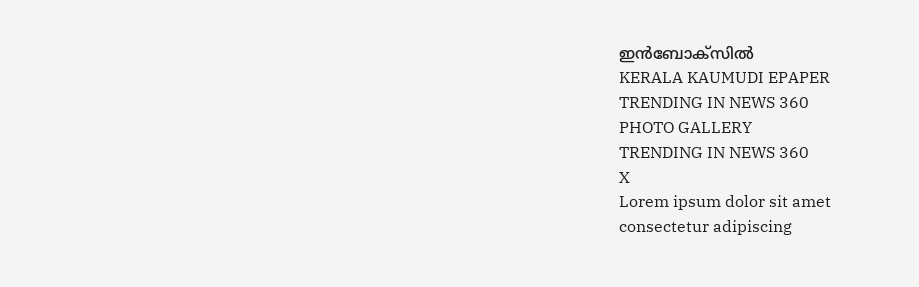ഇൻബോക്സിൽ
KERALA KAUMUDI EPAPER
TRENDING IN NEWS 360
PHOTO GALLERY
TRENDING IN NEWS 360
X
Lorem ipsum dolor sit amet
consectetur adipiscing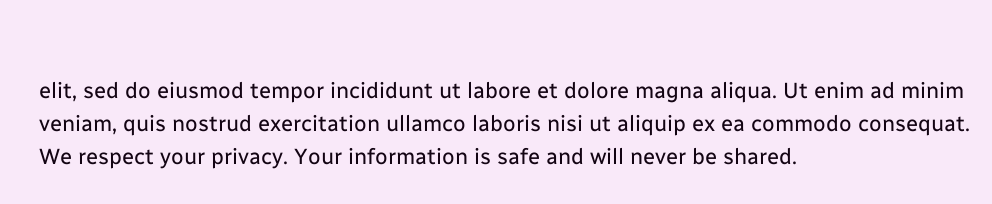elit, sed do eiusmod tempor incididunt ut labore et dolore magna aliqua. Ut enim ad minim veniam, quis nostrud exercitation ullamco laboris nisi ut aliquip ex ea commodo consequat.
We respect your privacy. Your information is safe and will never be shared.